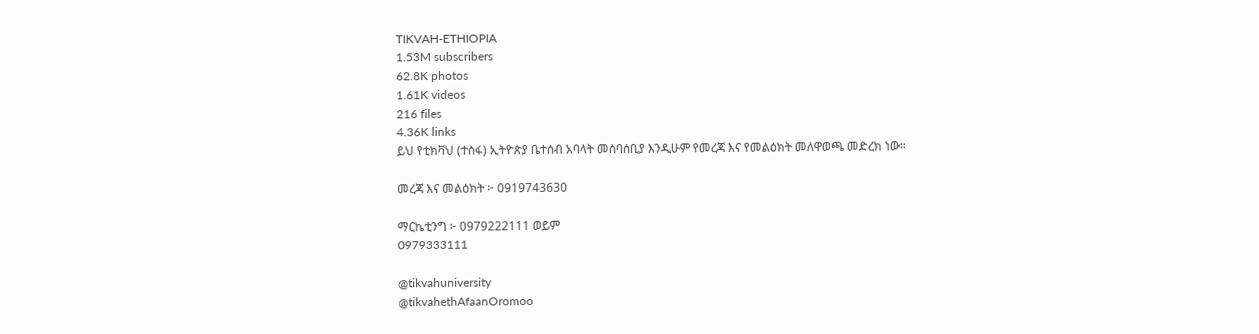TIKVAH-ETHIOPIA
1.53M subscribers
62.8K photos
1.61K videos
216 files
4.36K links
ይህ የቲክቫህ (ተስፋ) ኢትዮጵያ ቤተሰብ አባላት መሰባሰቢያ እንዲሁም የመረጃ እና የመልዕክት መለዋወጫ መድረክ ነው።

መረጃ እና መልዕክት ፦ 0919743630

ማርኬቲንግ ፦ 0979222111 ወይም
0979333111

@tikvahuniversity
@tikvahethAfaanOromoo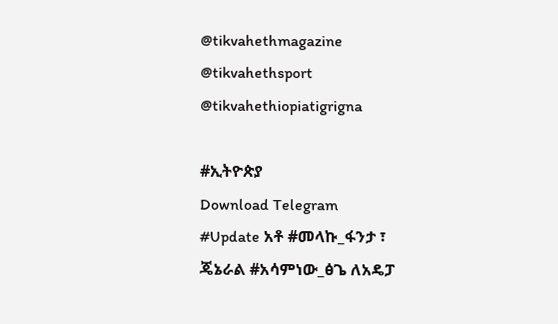@tikvahethmagazine
@tikvahethsport
@tikvahethiopiatigrigna

#ኢትዮጵያ
Download Telegram
#Update አቶ #መላኩ_ፋንታ ፣ ጄኔራል #አሳምነው_ፅጌ ለአዴፓ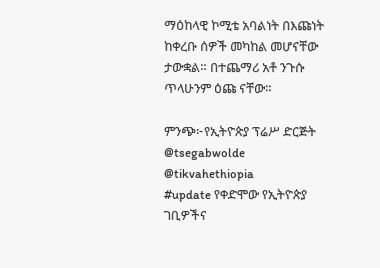ማዕከላዊ ኮሚቴ አባልነት በእጩነት ከቀረቡ ሰዎች መካከል መሆናቸው ታውቋል። በተጨማሪ አቶ ንጉሱ ጥላሁንም ዕጩ ናቸው።

ምንጭ፦የኢትዮጵያ ፕሬሥ ድርጅት
@tsegabwolde @tikvahethiopia
#update የቀድሞው የኢትዮጵያ ገቢዎችና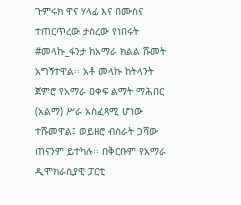ጉምሩክ ዋና ሃላፊ እና በሙስና ተጠርጥረው ታስረው የነበሩት #መላኩ_ፋንታ ከአማራ ክልል ሹመት አግኝተዋል፡፡ አቶ መላኩ ከትላንት ጀምሮ የአማራ ዐቀፍ ልማት ማሕበር (አልማ) ሥራ አስፈጻሚ ሆነው ተሹመዋል፤ ወይዘሮ ብስራት ጋሻው ጠናንም ይተካሉ፡፡ በቅርቡም የአማራ ዲሞክራሲያዊ ፓርቲ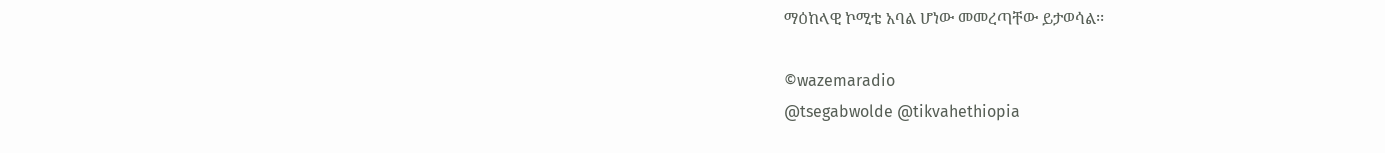ማዕከላዊ ኮሚቴ አባል ሆነው መመረጣቸው ይታወሳል፡፡

©wazemaradio
@tsegabwolde @tikvahethiopia